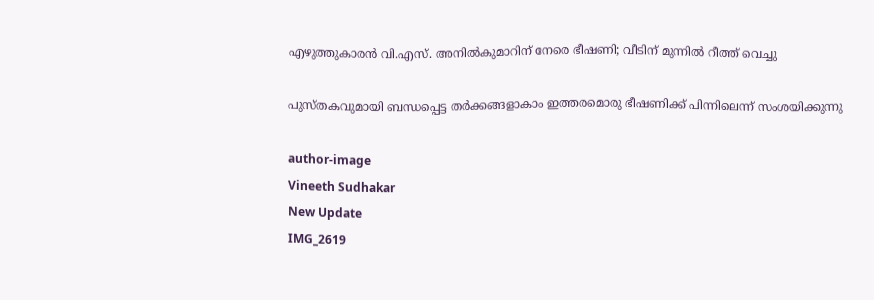എഴുത്തുകാരൻ വി.എസ്. അനിൽകുമാറിന് നേരെ ഭീഷണി; വീടിന് മുന്നിൽ റീത്ത് വെച്ചു

പുസ്തകവുമായി ബന്ധപ്പെട്ട തർക്കങ്ങളാകാം ഇത്തരമൊരു ഭീഷണിക്ക് പിന്നിലെന്ന് സംശയിക്കുന്നു

author-image
Vineeth Sudhakar
New Update
IMG_2619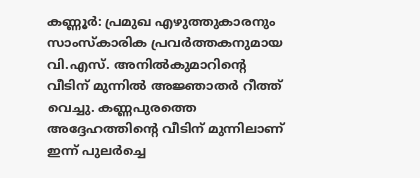കണ്ണൂർ: പ്രമുഖ എഴുത്തുകാരനും സാംസ്കാരിക പ്രവർത്തകനുമായ വി.എസ്. അനിൽകുമാറിന്‍റെ വീടിന് മുന്നിൽ അജ്ഞാതർ റീത്ത് വെച്ചു. കണ്ണപുരത്തെ അദ്ദേഹത്തിന്‍റെ വീടിന് മുന്നിലാണ് ഇന്ന് പുലർച്ചെ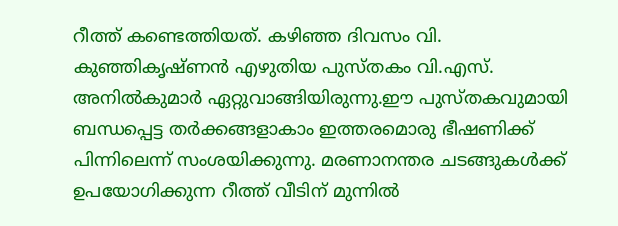റീത്ത് കണ്ടെത്തിയത്. കഴിഞ്ഞ ദിവസം വി. കുഞ്ഞികൃഷ്ണൻ എഴുതിയ പുസ്തകം വി.എസ്. അനിൽകുമാർ ഏറ്റുവാങ്ങിയിരുന്നു.ഈ പുസ്തകവുമായി ബന്ധപ്പെട്ട തർക്കങ്ങളാകാം ഇത്തരമൊരു ഭീഷണിക്ക് പിന്നിലെന്ന് സംശയിക്കുന്നു. മരണാനന്തര ചടങ്ങുകൾക്ക് ഉപയോഗിക്കുന്ന റീത്ത് വീടിന് മുന്നിൽ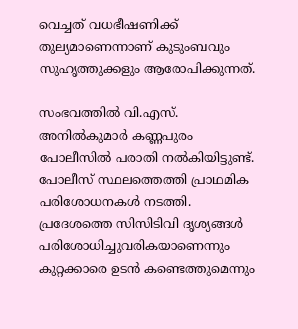വെച്ചത് വധഭീഷണിക്ക് തുല്യമാണെന്നാണ് കുടുംബവും സുഹൃത്തുക്കളും ആരോപിക്കുന്നത്.

സംഭവത്തിൽ വി.എസ്. അനിൽകുമാർ കണ്ണപുരം പോലീസിൽ പരാതി നൽകിയിട്ടുണ്ട്. പോലീസ് സ്ഥലത്തെത്തി പ്രാഥമിക പരിശോധനകൾ നടത്തി. പ്രദേശത്തെ സിസിടിവി ദൃശ്യങ്ങൾ പരിശോധിച്ചുവരികയാണെന്നും കുറ്റക്കാരെ ഉടൻ കണ്ടെത്തുമെന്നും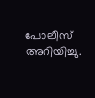പോലീസ് അറിയിച്ചു.